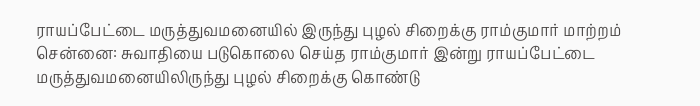ராயப்பேட்டை மருத்துவமனையில் இருந்து புழல் சிறைக்கு ராம்குமார் மாற்றம்
சென்னை: சுவாதியை படுகொலை செய்த ராம்குமார் இன்று ராயப்பேட்டை மருத்துவமனையிலிருந்து புழல் சிறைக்கு கொண்டு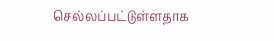செல்லப்பட்டுள்ளதாக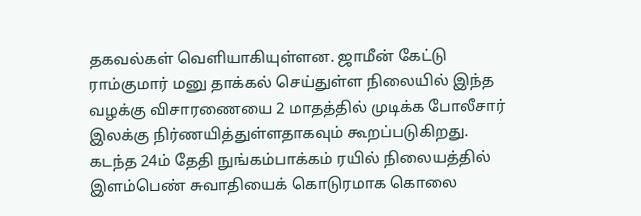தகவல்கள் வெளியாகியுள்ளன. ஜாமீன் கேட்டு ராம்குமார் மனு தாக்கல் செய்துள்ள நிலையில் இந்த வழக்கு விசாரணையை 2 மாதத்தில் முடிக்க போலீசார் இலக்கு நிர்ணயித்துள்ளதாகவும் கூறப்படுகிறது.
கடந்த 24ம் தேதி நுங்கம்பாக்கம் ரயில் நிலையத்தில் இளம்பெண் சுவாதியைக் கொடுரமாக கொலை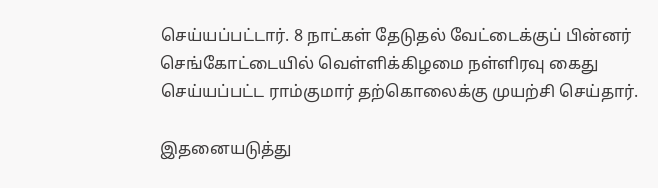செய்யப்பட்டார். 8 நாட்கள் தேடுதல் வேட்டைக்குப் பின்னர் செங்கோட்டையில் வெள்ளிக்கிழமை நள்ளிரவு கைது செய்யப்பட்ட ராம்குமார் தற்கொலைக்கு முயற்சி செய்தார்.

இதனையடுத்து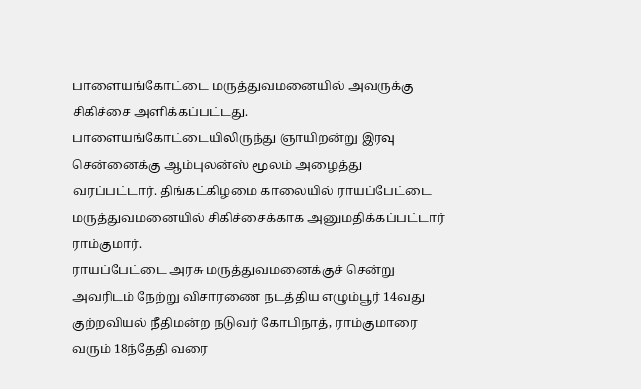பாளையங்கோட்டை மருத்துவமனையில் அவருக்கு சிகிச்சை அளிக்கப்பட்டது. பாளையங்கோட்டையிலிருந்து ஞாயிறன்று இரவு சென்னைக்கு ஆம்புலன்ஸ் மூலம் அழைத்து வரப்பட்டார். திங்கட்கிழமை காலையில் ராயப்பேட்டை மருத்துவமனையில் சிகிச்சைக்காக அனுமதிக்கப்பட்டார் ராம்குமார்.
ராயப்பேட்டை அரசு மருத்துவமனைக்குச் சென்று அவரிடம் நேற்று விசாரணை நடத்திய எழும்பூர் 14வது குற்றவியல் நீதிமன்ற நடுவர் கோபிநாத், ராம்குமாரை வரும் 18ந்தேதி வரை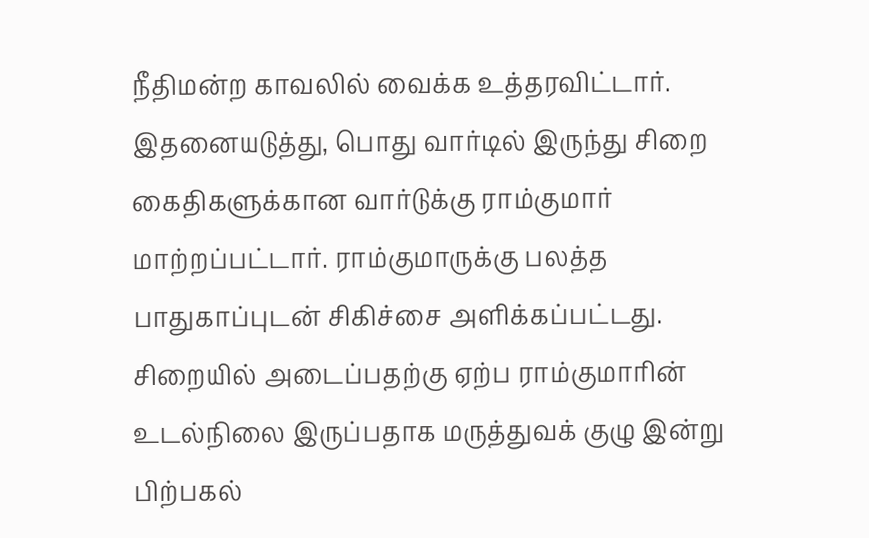நீதிமன்ற காவலில் வைக்க உத்தரவிட்டார்.
இதனையடுத்து, பொது வார்டில் இருந்து சிறை கைதிகளுக்கான வார்டுக்கு ராம்குமார் மாற்றப்பட்டார். ராம்குமாருக்கு பலத்த பாதுகாப்புடன் சிகிச்சை அளிக்கப்பட்டது. சிறையில் அடைப்பதற்கு ஏற்ப ராம்குமாரின் உடல்நிலை இருப்பதாக மருத்துவக் குழு இன்று பிற்பகல்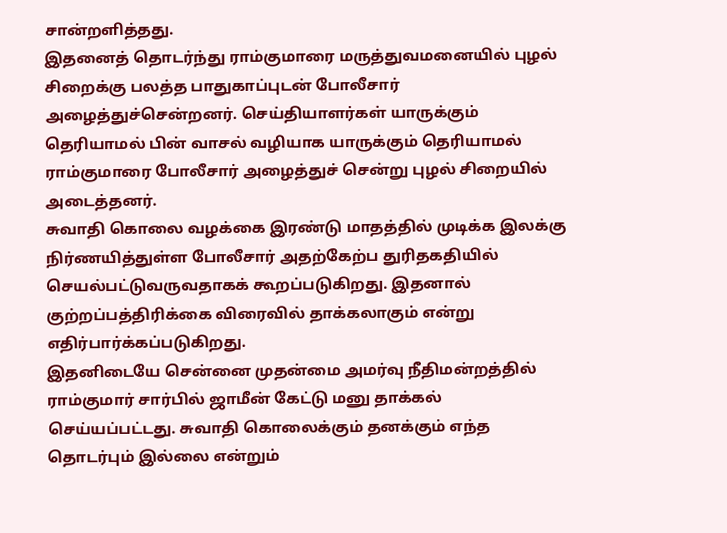சான்றளித்தது.
இதனைத் தொடர்ந்து ராம்குமாரை மருத்துவமனையில் புழல் சிறைக்கு பலத்த பாதுகாப்புடன் போலீசார் அழைத்துச்சென்றனர். செய்தியாளர்கள் யாருக்கும் தெரியாமல் பின் வாசல் வழியாக யாருக்கும் தெரியாமல் ராம்குமாரை போலீசார் அழைத்துச் சென்று புழல் சிறையில் அடைத்தனர்.
சுவாதி கொலை வழக்கை இரண்டு மாதத்தில் முடிக்க இலக்கு நிர்ணயித்துள்ள போலீசார் அதற்கேற்ப துரிதகதியில் செயல்பட்டுவருவதாகக் கூறப்படுகிறது. இதனால் குற்றப்பத்திரிக்கை விரைவில் தாக்கலாகும் என்று எதிர்பார்க்கப்படுகிறது.
இதனிடையே சென்னை முதன்மை அமர்வு நீதிமன்றத்தில் ராம்குமார் சார்பில் ஜாமீன் கேட்டு மனு தாக்கல் செய்யப்பட்டது. சுவாதி கொலைக்கும் தனக்கும் எந்த தொடர்பும் இல்லை என்றும்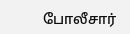போலீசார்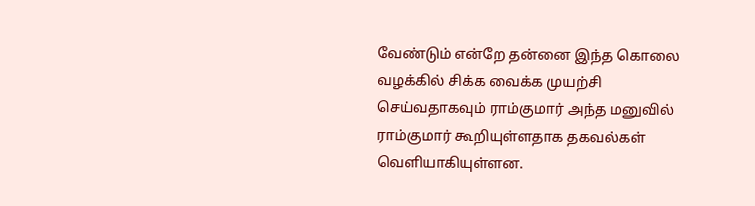வேண்டும் என்றே தன்னை இந்த கொலை வழக்கில் சிக்க வைக்க முயற்சி செய்வதாகவும் ராம்குமார் அந்த மனுவில் ராம்குமார் கூறியுள்ளதாக தகவல்கள் வெளியாகியுள்ளன.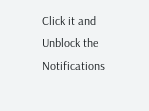Click it and Unblock the Notifications